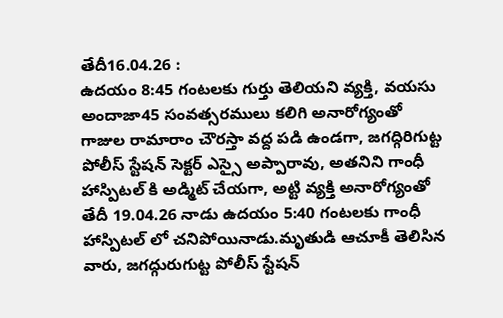తేదీ16.04.26 :
ఉదయం 8:45 గంటలకు గుర్తు తెలియని వ్యక్తి, వయసు అందాజా45 సంవత్సరములు కలిగి అనారోగ్యంతో గాజుల రామారాం చౌరస్తా వద్ద పడి ఉండగా, జగద్గిరిగుట్ట పోలీస్ స్టేషన్ సెక్టర్ ఎస్సై అప్పారావు, అతనిని గాంధీ హాస్పిటల్ కి అడ్మిట్ చేయగా, అట్టి వ్యక్తి అనారోగ్యంతో తేదీ 19.04.26 నాడు ఉదయం 5:40 గంటలకు గాంధీ హాస్పిటల్ లో చనిపోయినాడు.మృతుడి ఆచూకీ తెలిసిన వారు, జగద్గురుగుట్ట పోలీస్ స్టేషన్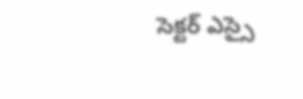సెక్టర్ ఎస్సై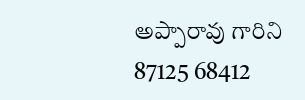అప్పారావు గారిని 87125 68412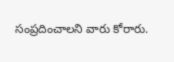సంప్రదించాలని వారు కోరారు.